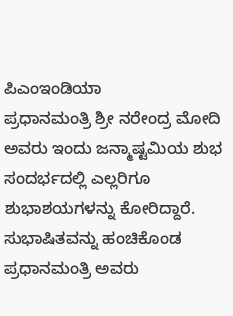ಪಿಎಂಇಂಡಿಯಾ
ಪ್ರಧಾನಮಂತ್ರಿ ಶ್ರೀ ನರೇಂದ್ರ ಮೋದಿ ಅವರು ಇಂದು ಜನ್ಮಾಷ್ಟಮಿಯ ಶುಭ ಸಂದರ್ಭದಲ್ಲಿ ಎಲ್ಲರಿಗೂ ಶುಭಾಶಯಗಳನ್ನು ಕೋರಿದ್ದಾರೆ.
ಸುಭಾಷಿತವನ್ನು ಹಂಚಿಕೊಂಡ ಪ್ರಧಾನಮಂತ್ರಿ ಅವರು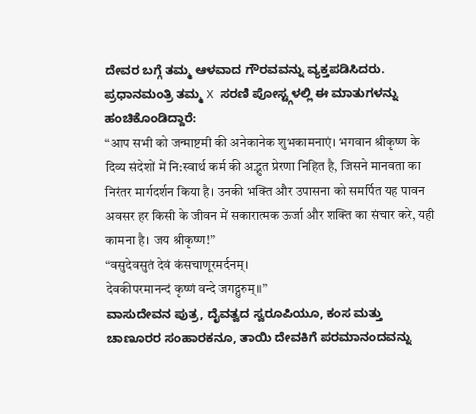ದೇವರ ಬಗ್ಗೆ ತಮ್ಮ ಆಳವಾದ ಗೌರವವನ್ನು ವ್ಯಕ್ತಪಡಿಸಿದರು.
ಪ್ರಧಾನಮಂತ್ರಿ ತಮ್ಮ X ಸರಣಿ ಪೋಸ್ಟ್ಗಳಲ್ಲಿ ಈ ಮಾತುಗಳನ್ನು ಹಂಚಿಕೊಂಡಿದ್ದಾರೆ:
“आप सभी को जन्माष्टमी की अनेकानेक शुभकामनाएं। भगवान श्रीकृष्ण के दिव्य संदेशों में नि:स्वार्थ कर्म की अद्भुत प्रेरणा निहित है, जिसने मानवता का निरंतर मार्गदर्शन किया है। उनकी भक्ति और उपासना को समर्पित यह पावन अवसर हर किसी के जीवन में सकारात्मक ऊर्जा और शक्ति का संचार करे, यही कामना है। जय श्रीकृष्ण!”
“वसुदेवसुतं देवं कंसचाणूरमर्दनम्।
देवकीपरमानन्दं कृष्णं वन्दे जगद्गुरुम्॥”
ವಾಸುದೇವನ ಪುತ್ರ, ದೈವತ್ವದ ಸ್ವರೂಪಿಯೂ, ಕಂಸ ಮತ್ತು ಚಾಣೂರರ ಸಂಹಾರಕನೂ, ತಾಯಿ ದೇವಕಿಗೆ ಪರಮಾನಂದವನ್ನು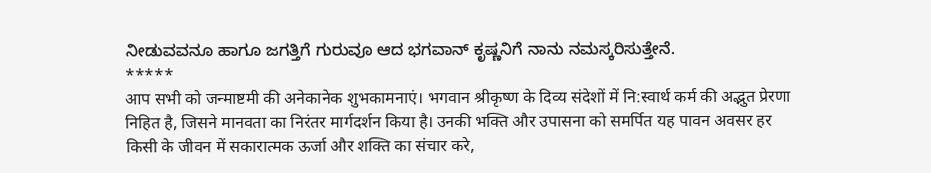ನೀಡುವವನೂ ಹಾಗೂ ಜಗತ್ತಿಗೆ ಗುರುವೂ ಆದ ಭಗವಾನ್ ಕೃಷ್ಣನಿಗೆ ನಾನು ನಮಸ್ಕರಿಸುತ್ತೇನೆ.
*****
आप सभी को जन्माष्टमी की अनेकानेक शुभकामनाएं। भगवान श्रीकृष्ण के दिव्य संदेशों में नि:स्वार्थ कर्म की अद्भुत प्रेरणा निहित है, जिसने मानवता का निरंतर मार्गदर्शन किया है। उनकी भक्ति और उपासना को समर्पित यह पावन अवसर हर किसी के जीवन में सकारात्मक ऊर्जा और शक्ति का संचार करे,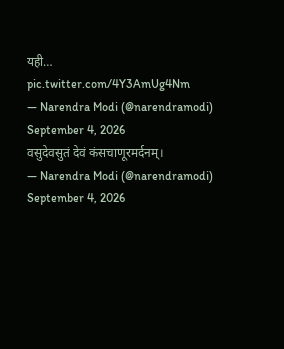यही… pic.twitter.com/4Y3AmUg4Nm
— Narendra Modi (@narendramodi) September 4, 2026
वसुदेवसुतं देवं कंसचाणूरमर्दनम्।
— Narendra Modi (@narendramodi) September 4, 2026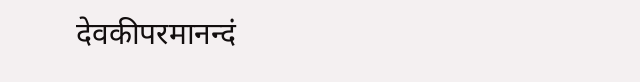देवकीपरमानन्दं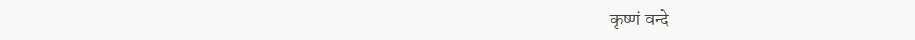कृष्णं वन्दे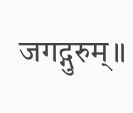जगद्गुरुम्॥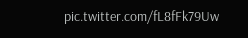pic.twitter.com/fL8fFk79Uw